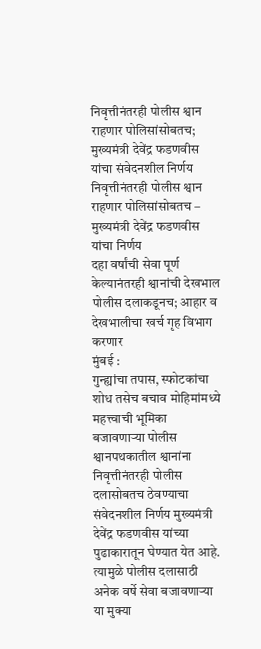निवृत्तीनंतरही पोलीस श्वान राहणार पोलिसांसोबतच; मुख्यमंत्री देवेंद्र फडणवीस यांचा संवेदनशील निर्णय
निवृत्तीनंतरही पोलीस श्वान राहणार पोलिसांसोबतच – मुख्यमंत्री देवेंद्र फडणवीस यांचा निर्णय
दहा वर्षांची सेवा पूर्ण केल्यानंतरही श्वानांची देखभाल पोलीस दलाकडूनच; आहार व देखभालीचा खर्च गृह विभाग करणार
मुंबई :
गुन्ह्यांचा तपास, स्फोटकांचा शोध तसेच बचाव मोहिमांमध्ये महत्त्वाची भूमिका बजावणाऱ्या पोलीस श्वानपथकातील श्वानांना निवृत्तीनंतरही पोलीस दलासोबतच ठेवण्याचा संवेदनशील निर्णय मुख्यमंत्री देवेंद्र फडणवीस यांच्या पुढाकारातून घेण्यात येत आहे. त्यामुळे पोलीस दलासाठी अनेक वर्षे सेवा बजावणाऱ्या या मुक्या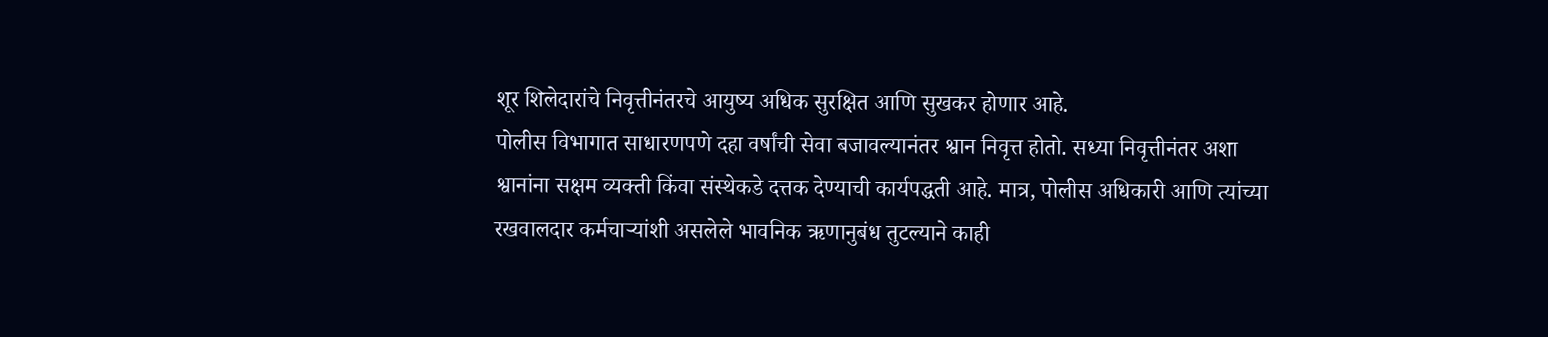शूर शिलेदारांचे निवृत्तीनंतरचे आयुष्य अधिक सुरक्षित आणि सुखकर होणार आहे.
पोलीस विभागात साधारणपणे दहा वर्षांची सेवा बजावल्यानंतर श्वान निवृत्त होतो. सध्या निवृत्तीनंतर अशा श्वानांना सक्षम व्यक्ती किंवा संस्थेकडे दत्तक देण्याची कार्यपद्धती आहे. मात्र, पोलीस अधिकारी आणि त्यांच्या रखवालदार कर्मचाऱ्यांशी असलेले भावनिक ऋणानुबंध तुटल्याने काही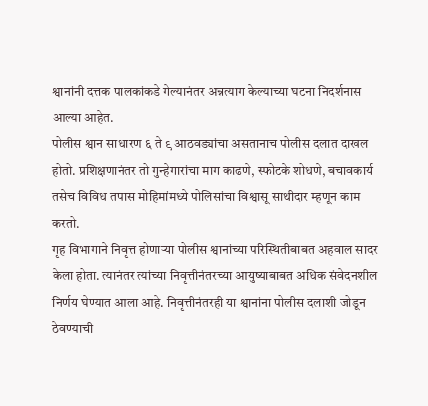श्वानांनी दत्तक पालकांकडे गेल्यानंतर अन्नत्याग केल्याच्या घटना निदर्शनास आल्या आहेत.
पोलीस श्वान साधारण ६ ते ९ आठवड्यांचा असतानाच पोलीस दलात दाखल होतो. प्रशिक्षणानंतर तो गुन्हेगारांचा माग काढणे, स्फोटके शोधणे, बचावकार्य तसेच विविध तपास मोहिमांमध्ये पोलिसांचा विश्वासू साथीदार म्हणून काम करतो.
गृह विभागाने निवृत्त होणाऱ्या पोलीस श्वानांच्या परिस्थितीबाबत अहवाल सादर केला होता. त्यानंतर त्यांच्या निवृत्तीनंतरच्या आयुष्याबाबत अधिक संवेदनशील निर्णय घेण्यात आला आहे. निवृत्तीनंतरही या श्वानांना पोलीस दलाशी जोडून ठेवण्याची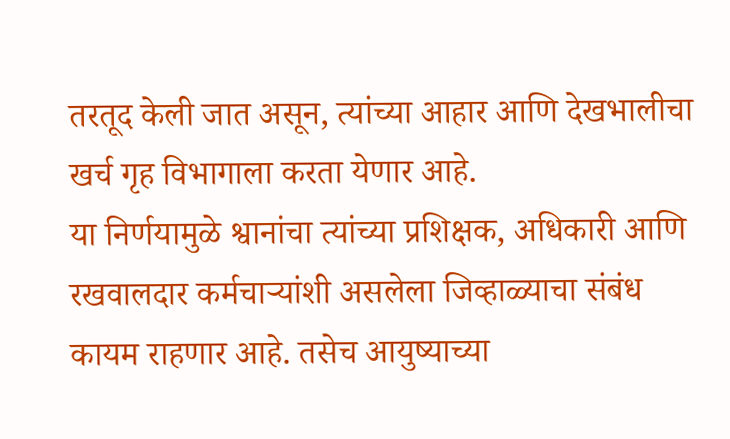तरतूद केली जात असून, त्यांच्या आहार आणि देखभालीचा खर्च गृह विभागाला करता येणार आहे.
या निर्णयामुळे श्वानांचा त्यांच्या प्रशिक्षक, अधिकारी आणि रखवालदार कर्मचाऱ्यांशी असलेला जिव्हाळ्याचा संबंध कायम राहणार आहे. तसेच आयुष्याच्या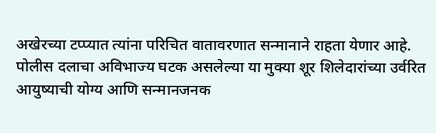अखेरच्या टप्प्यात त्यांना परिचित वातावरणात सन्मानाने राहता येणार आहे.
पोलीस दलाचा अविभाज्य घटक असलेल्या या मुक्या शूर शिलेदारांच्या उर्वरित आयुष्याची योग्य आणि सन्मानजनक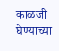काळजी घेण्याच्या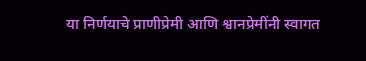या निर्णयाचे प्राणीप्रेमी आणि श्वानप्रेमींनी स्वागत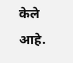केले आहे.